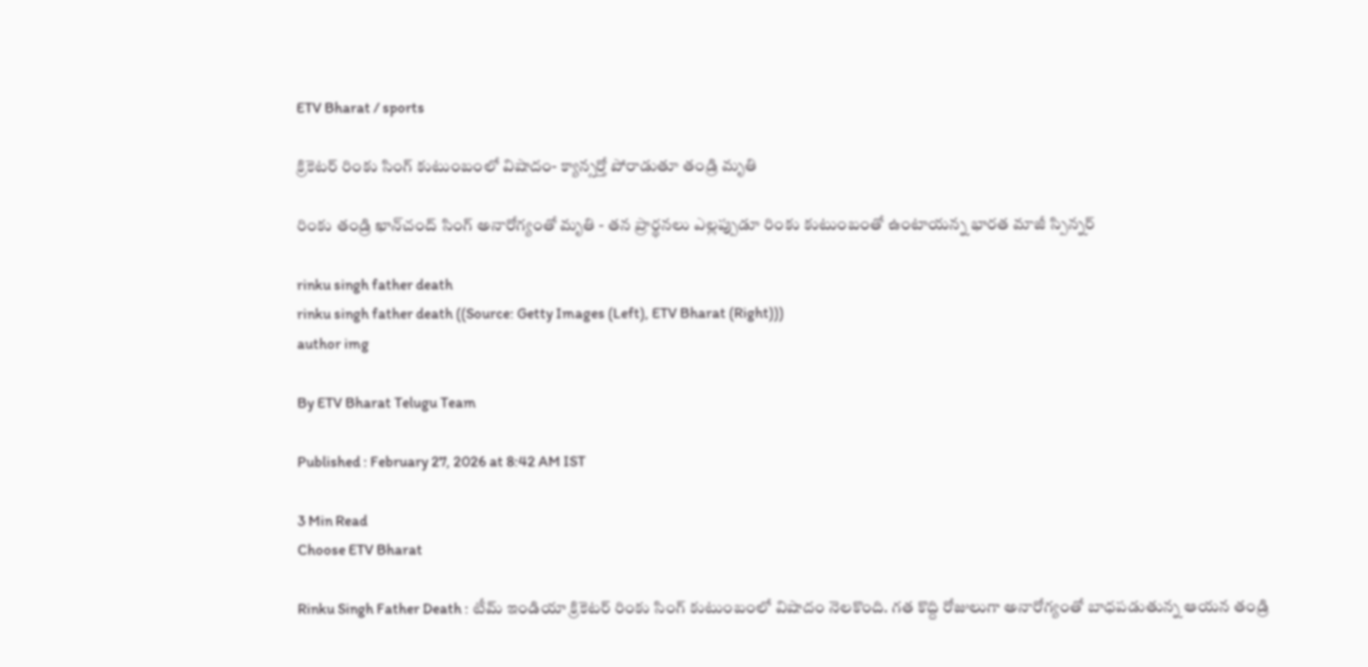ETV Bharat / sports

క్రికెటర్‌ రింకు సింగ్‌ కుటుంబంలో విషాదం- క్యాన్సర్తో పోరాడుతూ తండ్రి మృతి

రింకు తండ్రి ఖాన్‌చంద్‌ సింగ్‌ అనారోగ్యంతో మృతి - తన ప్రార్థనలు ఎల్లప్పుడూ రింకు కుటుంబంతో ఉంటాయన్న భారత మాజీ స్పిన్నర్

rinku singh father death
rinku singh father death ((Source: Getty Images (Left), ETV Bharat (Right)))
author img

By ETV Bharat Telugu Team

Published : February 27, 2026 at 8:42 AM IST

3 Min Read
Choose ETV Bharat

Rinku Singh Father Death : టీమ్‌ ఇండియా క్రికెటర్‌ రింకు సింగ్‌ కుటుంబంలో విషాదం నెలకొంది. గత కొద్ది రోజులుగా అనారోగ్యంతో బాధపడుతున్న ఆయన తండ్రి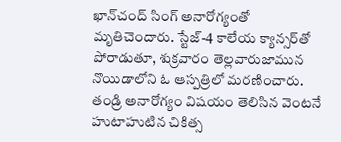ఖాన్‌చంద్‌ సింగ్‌ అనారోగ్యంతో మృతిచెందారు. స్టేజ్-4 కాలేయ క్యాన్సర్‌తో పోరాడుతూ, శుక్రవారం తెల్లవారుజామున నొయిడాలోని ఓ ఆస్పత్రిలో మరణించారు. తండ్రి అనారోగ్యం విషయం తెలిసిన వెంటనే హుటాహుటిన చికిత్స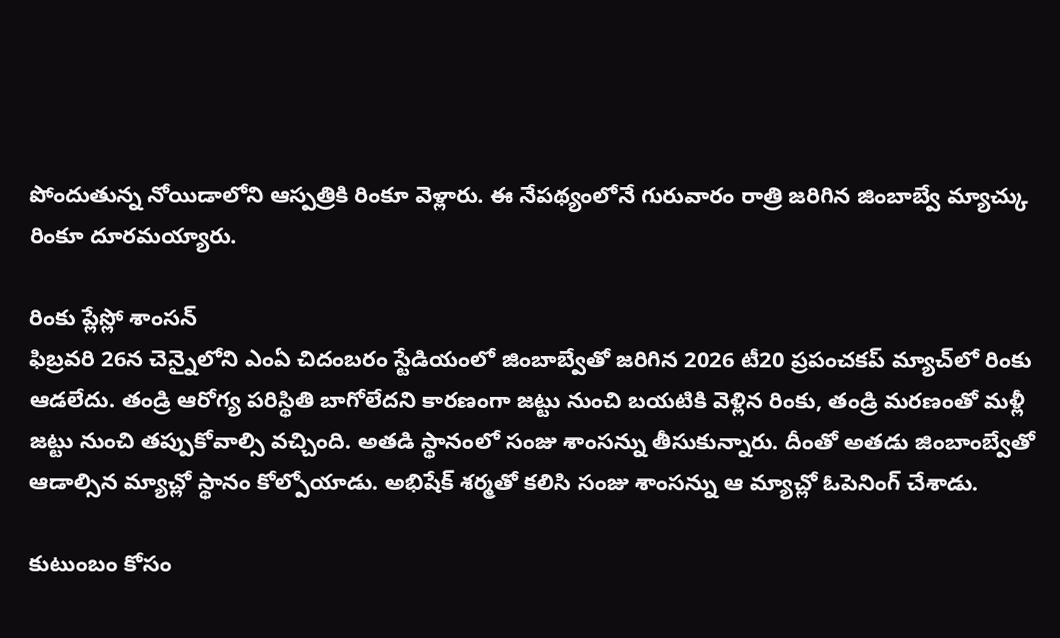పోందుతున్న నోయిడాలోని ఆస్పత్రికి రింకూ వెళ్లారు. ఈ నేపథ్యంలోనే గురువారం రాత్రి జరిగిన జింబాబ్వే మ్యాచ్కు రింకూ దూరమయ్యారు.

రింకు ప్లేస్లో శాంసన్
ఫిబ్రవరి 26న చెన్నైలోని ఎంఏ చిదంబరం స్టేడియంలో జింబాబ్వేతో జరిగిన 2026 టీ20 ప్రపంచకప్ మ్యాచ్‌లో రింకు ఆడలేదు. తండ్రి ఆరోగ్య పరిస్థితి బాగోలేదని కారణంగా జట్టు నుంచి బయటికి వెళ్లిన రింకు, తండ్రి మరణంతో మళ్లీ జట్టు నుంచి తప్పుకోవాల్సి వచ్చింది. అతడి స్థానంలో సంజు శాంసన్ను తీసుకున్నారు. దీంతో అతడు జింబాంబ్వేతో ఆడాల్సిన మ్యాచ్లో స్థానం కోల్పోయాడు. అభిషేక్ శర్మతో కలిసి సంజు శాంసన్ను ఆ మ్యాచ్లో ఓపెనింగ్ చేశాడు.

కుటుంబం కోసం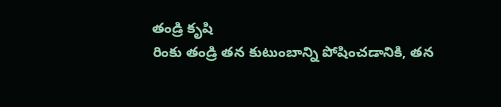తండ్రి కృషి
రింకు తండ్రి తన కుటుంబాన్ని పోషించడానికి, తన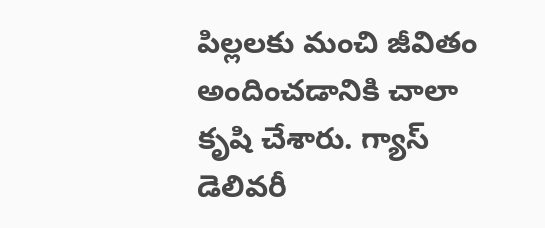పిల్లలకు మంచి జీవితం అందించడానికి చాలా కృషి చేశారు. గ్యాస్ డెలివరీ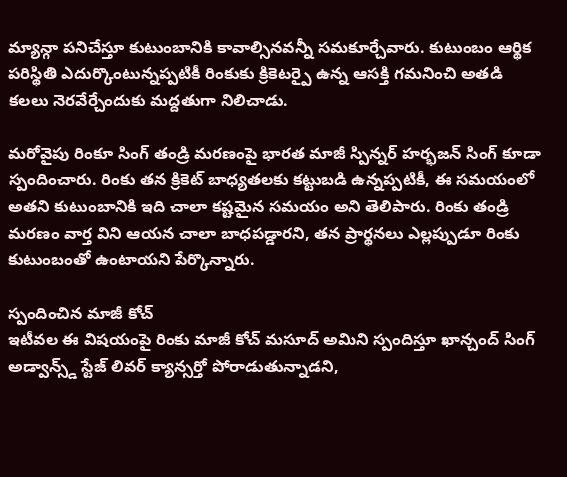మ్యాన్గా పనిచేస్తూ కుటుంబానికి కావాల్సినవన్నీ సమకూర్చేవారు. కుటుంబం ఆర్థిక పరిస్థితి ఎదుర్కొంటున్నప్పటికీ రింకుకు క్రికెటర్పై ఉన్న ఆసక్తి గమనించి అతడి కలలు నెరవేర్చేందుకు మద్దతుగా నిలిచాడు.

మరోవైపు రింకూ సింగ్ తండ్రి మరణంపై భారత మాజీ స్పిన్నర్ హర్భజన్ సింగ్ కూడా స్పందించారు. రింకు తన క్రికెట్ బాధ్యతలకు కట్టుబడి ఉన్నప్పటికీ, ఈ సమయంలో అతని కుటుంబానికి ఇది చాలా కష్టమైన సమయం అని తెలిపారు. రింకు తండ్రి మరణం వార్త విని ఆయన చాలా బాధపడ్డారని, తన ప్రార్థనలు ఎల్లప్పుడూ రింకు కుటుంబంతో ఉంటాయని పేర్కొన్నారు.

స్పందించిన మాజీ కోచ్
ఇటీవల ఈ విషయంపై రింకు మాజీ కోచ్ మసూద్ అమిని స్పందిస్తూ ఖాన్చంద్ సింగ్ అడ్వాన్స్డ్ స్టేజ్ లివర్ క్యాన్సర్తో పోరాడుతున్నాడని,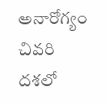అనారోగ్యం చివరి దశలో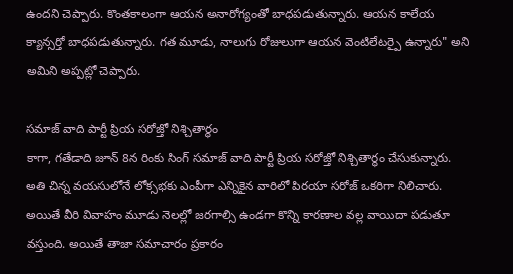ఉందని చెప్పారు. కొంతకాలంగా ఆయన అనారోగ్యంతో బాధపడుతున్నారు. ఆయన కాలేయ క్యాన్సర్తో బాధపడుతున్నారు. గత మూడు, నాలుగు రోజులుగా ఆయన వెంటిలేటర్పై ఉన్నారు" అని అమిని అప్పట్లో చెప్పారు.

సమాజ్ వాది పార్టీ ప్రియ సరోజ్తో నిశ్చితార్థం
కాగా, గతేడాది జూన్ 8న రింకు సింగ్ సమాజ్ వాది పార్టీ ప్రియ సరోజ్తో నిశ్చితార్థం చేసుకున్నారు. అతి చిన్న వయసులోనే లోక్సభకు ఎంపీగా ఎన్నికైన వారిలో పిరయా సరోజ్ ఒకరిగా నిలిచారు. అయితే వీరి వివాహం మూడు నెలల్లో జరగాల్సి ఉండగా కొన్ని కారణాల వల్ల వాయిదా పడుతూ వస్తుంది. అయితే తాజా సమాచారం ప్రకారం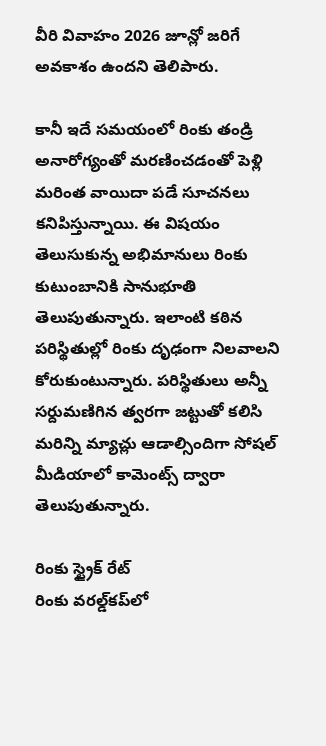వీరి వివాహం 2026 జూన్లో జరిగే అవకాశం ఉందని తెలిపారు.

కానీ ఇదే సమయంలో రింకు తండ్రి అనారోగ్యంతో మరణించడంతో పెళ్లి మరింత వాయిదా పడే సూచనలు కనిపిస్తున్నాయి. ఈ విషయం తెలుసుకున్న అభిమానులు రింకు కుటుంబానికి సానుభూతి తెలుపుతున్నారు. ఇలాంటి కఠిన పరిస్థితుల్లో రింకు దృఢంగా నిలవాలని కోరుకుంటున్నారు. పరిస్థితులు అన్నీ సర్దుమణిగిన త్వరగా జట్టుతో కలిసి మరిన్ని మ్యాచ్లు ఆడాల్సిందిగా సోషల్ మీడియాలో కామెంట్స్ ద్వారా తెలుపుతున్నారు.

రింకు స్ట్రైక్ రేట్
రింకు వరల్డ్‌కప్‌లో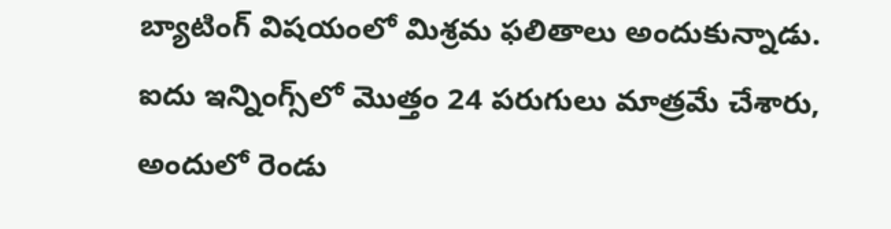బ్యాటింగ్ విషయంలో మిశ్రమ ఫలితాలు అందుకున్నాడు. ఐదు ఇన్నింగ్స్‌లో మొత్తం 24 పరుగులు మాత్రమే చేశారు, అందులో రెండు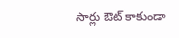సార్లు ఔట్ కాకుండా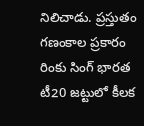నిలిచాడు. ప్రస్తుతం గణంకాల ప్రకారం రింకు సింగ్ భారత టీ20 జట్టులో కీలక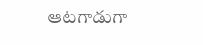ఆటగాడుగా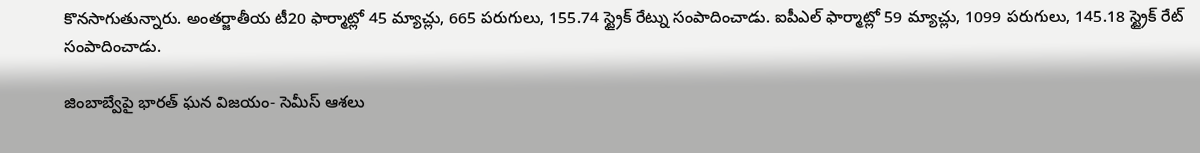కొనసాగుతున్నారు. అంతర్జాతీయ టీ20 ఫార్మాట్లో 45 మ్యాచ్లు, 665 పరుగులు, 155.74 స్ట్రైక్ రేట్ను సంపాదించాడు. ఐపీఎల్ ఫార్మాట్లో 59 మ్యాచ్లు, 1099 పరుగులు, 145.18 స్ట్రైక్ రేట్ సంపాదించాడు.

జింబాబ్వేపై భారత్ ఘన విజయం- సెమీస్ ఆశలు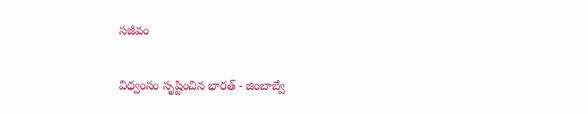సజీవం

విధ్వంసం సృష్టించిన భారత్ - జింబాబ్వే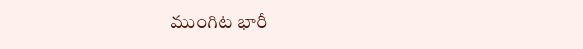ముంగిట భారీ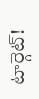టార్గెట్!